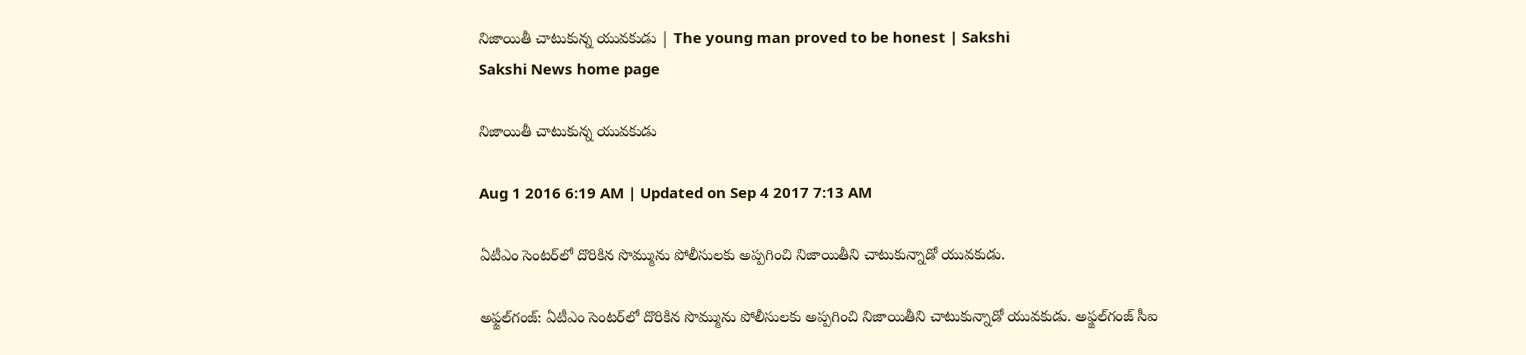నిజాయితీ చాటుకున్న యువకుడు | The young man proved to be honest | Sakshi
Sakshi News home page

నిజాయితీ చాటుకున్న యువకుడు

Aug 1 2016 6:19 AM | Updated on Sep 4 2017 7:13 AM

ఏటీఎం సెంటర్‌లో దొరికిన సొమ్మును పోలీసులకు అప్పగించి నిజాయితీని చాటుకున్నాడో యువకుడు.

అఫ్జల్‌గంజ్‌: ఏటీఎం సెంటర్‌లో దొరికిన సొమ్మును పోలీసులకు అప్పగించి నిజాయితీని చాటుకున్నాడో యువకుడు. అఫ్జల్‌గంజ్‌ సీఐ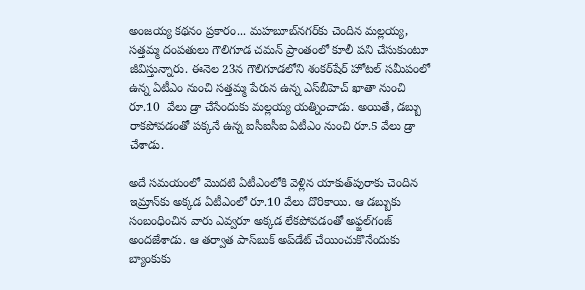అంజయ్య కథనం ప్రకారం... మహబూబ్‌నగర్‌కు చెందిన మల్లయ్య, సత్తమ్మ దంపతులు గౌలిగూడ చమన్‌ ప్రాంతంలో కూలీ పని చేసుకుంటూ జీవిస్తున్నారు. ఈనెల 23న గౌలిగూడలోని శంకర్‌షేర్‌ హోటల్‌ సమీపంలో ఉన్న ఏటీఎం నుంచి సత్తమ్మ పేరున ఉన్న ఎస్‌బీహెచ్‌ ఖాతా నుంచి రూ.10  వేలు డ్రా చేసేందుకు మల్లయ్య యత్నించాడు. అయితే, డబ్బు రాకపోవడంతో పక్కనే ఉన్న ఐసీఐసీఐ ఏటీఎం నుంచి రూ.5 వేలు డ్రా చేశాడు.

అదే సమయంలో మొదటి ఏటీఎంలోకి వెళ్లిన యాకుత్‌పురాకు చెందిన ఇమ్రాన్‌కు అక్కడ ఏటీఎంలో రూ.10 వేలు దొరికాయి. ఆ డబ్బుకు సంబంధించిన వారు ఎవ్వరూ అక్కడ లేకపోవడంతో అఫ్జల్‌గంజ్‌ అందజేశాడు. ఆ తర్వాత పాస్‌బుక్‌ అప్‌డేట్‌ చేయించుకొనేందుకు బ్యాంకుకు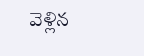వెళ్లిన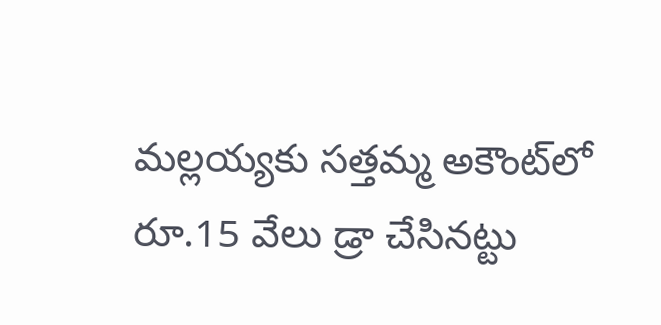మల్లయ్యకు సత్తమ్మ అకౌంట్‌లో రూ.15 వేలు డ్రా చేసినట్టు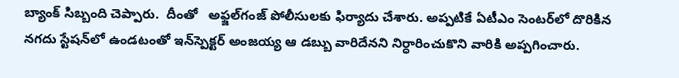బ్యాంక్‌ సిబ్బంది చెప్పారు.  దీంతో   అఫ్జల్‌గంజ్‌ పోలీసులకు ఫిర్యాదు చేశారు. అప్పటికే ఏటీఎం సెంటర్‌లో దొరికిన నగదు స్టేషన్‌లో ఉండటంతో ఇన్‌స్పెక్టర్‌ అంజయ్య ఆ డబ్బు వారిదేనని నిర్ధారించుకొని వారికి అప్పగించారు.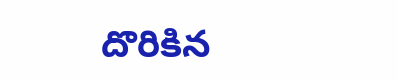దొరికిన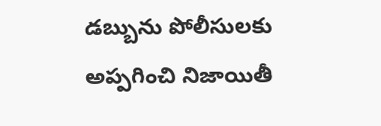డబ్బును పోలీసులకు అప్పగించి నిజాయితీ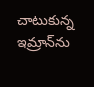చాటుకున్న ఇమ్రాన్‌ను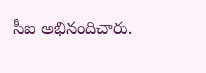సీఐ అభినందిచారు.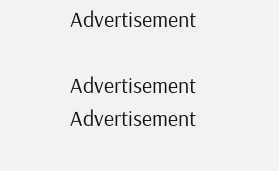Advertisement

Advertisement
Advertisement